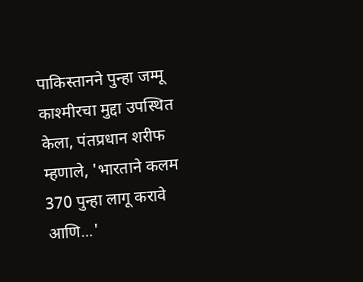पाकिस्तानने पुन्हा जम्मू काश्मीरचा मुद्दा उपस्थित केला, पंतप्रधान शरीफ म्हणाले, 'भारताने कलम 370 पुन्हा लागू करावे आणि...'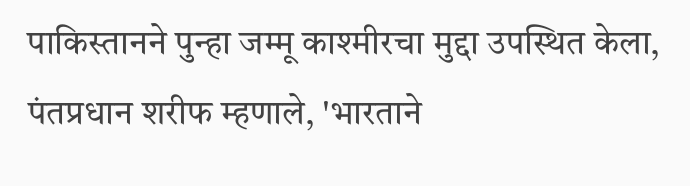पाकिस्तानने पुन्हा जम्मू काश्मीरचा मुद्दा उपस्थित केला, पंतप्रधान शरीफ म्हणाले, 'भारताने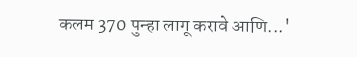कलम 370 पुन्हा लागू करावे आणि...'